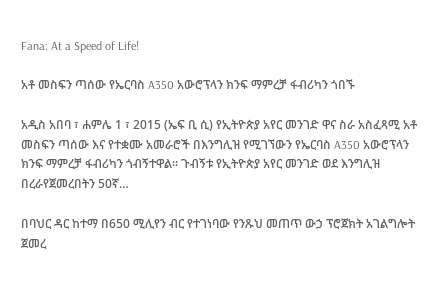Fana: At a Speed of Life!

አቶ መስፍን ጣሰው የኤርባስ A350 አውሮፕላን ክንፍ ማምረቻ ፋብሪካን ጎበኙ

አዲስ አበባ ፣ ሐምሌ 1 ፣ 2015 (ኤፍ ቢ ሲ) የኢትዮጵያ አየር መንገድ ዋና ስራ አስፈጻሚ አቶ መስፍን ጣሰው እና የተቋሙ አመራሮች በእንግሊዝ የሚገኘውን የኤርባስ A350 አውሮፕላን ክንፍ ማምረቻ ፋብሪካን ጎብኝተዋል። ጉብኝቱ የኢትዮጵያ አየር መንገድ ወደ እንግሊዝ በረራየጀመረበትን 50ኛ…

በባህር ዳር ከተማ በ650 ሚሊየን ብር የተገነባው የንጹህ መጠጥ ውኃ ፕሮጀክት አገልግሎት ጀመረ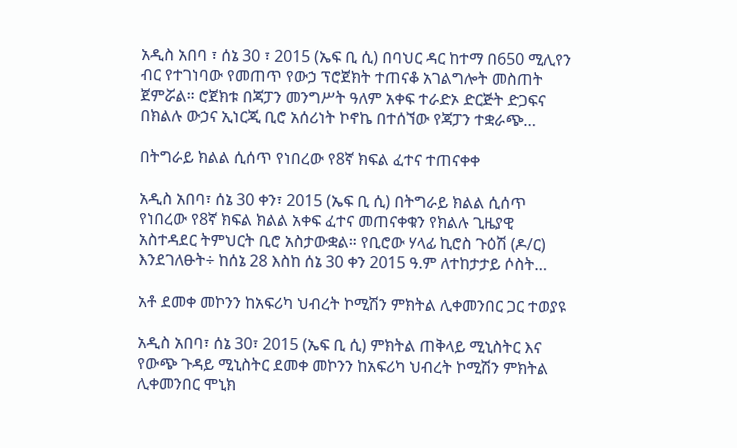አዲስ አበባ ፣ ሰኔ 30 ፣ 2015 (ኤፍ ቢ ሲ) በባህር ዳር ከተማ በ650 ሚሊየን ብር የተገነባው የመጠጥ የውኃ ፕሮጀክት ተጠናቆ አገልግሎት መስጠት ጀምሯል። ሮጀክቱ በጃፓን መንግሥት ዓለም አቀፍ ተራድኦ ድርጅት ድጋፍና በክልሉ ውኃና ኢነርጂ ቢሮ አሰሪነት ኮኖኬ በተሰኘው የጃፓን ተቋራጭ…

በትግራይ ክልል ሲሰጥ የነበረው የ8ኛ ክፍል ፈተና ተጠናቀቀ

አዲስ አበባ፣ ሰኔ 30 ቀን፣ 2015 (ኤፍ ቢ ሲ) በትግራይ ክልል ሲሰጥ የነበረው የ8ኛ ክፍል ክልል አቀፍ ፈተና መጠናቀቁን የክልሉ ጊዜያዊ አስተዳደር ትምህርት ቢሮ አስታውቋል። የቢሮው ሃላፊ ኪሮስ ጉዕሽ (ዶ/ር) እንደገለፁት÷ ከሰኔ 28 እስከ ሰኔ 30 ቀን 2015 ዓ.ም ለተከታታይ ሶስት…

አቶ ደመቀ መኮንን ከአፍሪካ ህብረት ኮሚሽን ምክትል ሊቀመንበር ጋር ተወያዩ

አዲስ አበባ፣ ሰኔ 30፣ 2015 (ኤፍ ቢ ሲ) ምክትል ጠቅላይ ሚኒስትር እና የውጭ ጉዳይ ሚኒስትር ደመቀ መኮንን ከአፍሪካ ህብረት ኮሚሽን ምክትል ሊቀመንበር ሞኒክ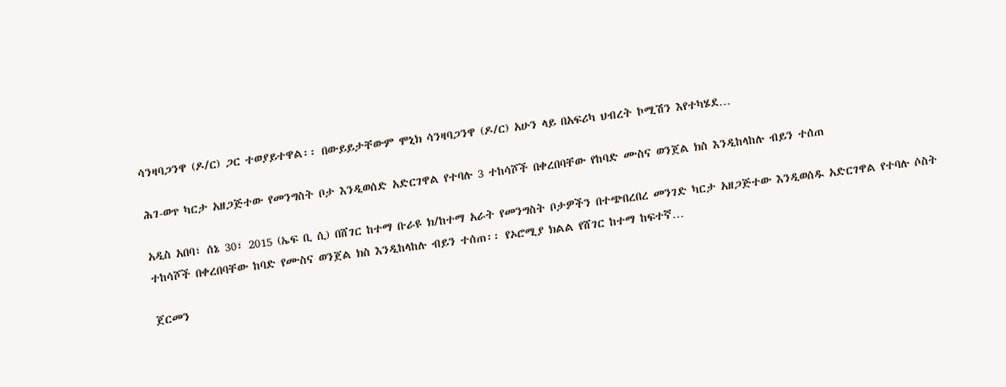ሳንዛባጋንዋ (ዶ/ር) ጋር ተወያይተዋል፡፡ በውይይታቸውም ሞኒክ ሳንዛባጋንዋ (ዶ/ር) አሁን ላይ በአፍሪካ ህብረት ኮሚሽን እየተካሄደ…

ሕገ-ወጥ ካርታ አዘጋጅተው የመንግስት ቦታ እንዲወሰድ አድርገዋል የተባሉ 3 ተከሳሾች በቀረበባቸው የከባድ ሙስና ወንጀል ክስ እንዲከላከሉ ብይን ተሰጠ

አዲስ አበባ፣ ሰኔ 30፣ 2015 (ኤፍ ቢ ሲ) በሸገር ከተማ ቡራዩ ክ/ከተማ አራት የመንግስት ቦታዎችን በተጭበረበረ መንገድ ካርታ አዘጋጅተው እንዲወሰዱ አድርገዋል የተባሉ ሶስት ተከሳሾች በቀረበባቸው ከባድ የሙስና ወንጀል ክስ እንዲከላከሉ ብይን ተሰጠ፡፡ የኦሮሚያ ክልል የሸገር ከተማ ከፍተኛ…

ጀርመን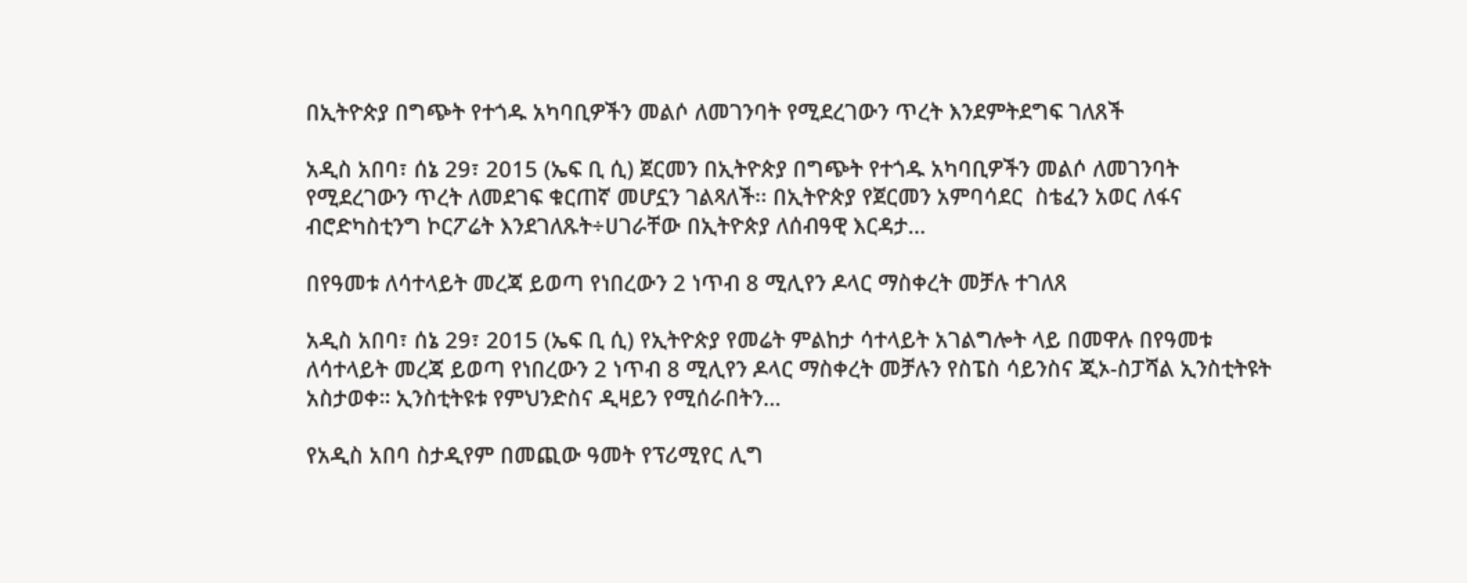በኢትዮጵያ በግጭት የተጎዱ አካባቢዎችን መልሶ ለመገንባት የሚደረገውን ጥረት እንደምትደግፍ ገለጸች

አዲስ አበባ፣ ሰኔ 29፣ 2015 (ኤፍ ቢ ሲ) ጀርመን በኢትዮጵያ በግጭት የተጎዱ አካባቢዎችን መልሶ ለመገንባት የሚደረገውን ጥረት ለመደገፍ ቁርጠኛ መሆኗን ገልጻለች፡፡ በኢትዮጵያ የጀርመን አምባሳደር  ስቴፈን አወር ለፋና ብሮድካስቲንግ ኮርፖሬት እንደገለጹት÷ሀገራቸው በኢትዮጵያ ለሰብዓዊ እርዳታ…

በየዓመቱ ለሳተላይት መረጃ ይወጣ የነበረውን 2 ነጥብ 8 ሚሊየን ዶላር ማስቀረት መቻሉ ተገለጸ

አዲስ አበባ፣ ሰኔ 29፣ 2015 (ኤፍ ቢ ሲ) የኢትዮጵያ የመሬት ምልከታ ሳተላይት አገልግሎት ላይ በመዋሉ በየዓመቱ ለሳተላይት መረጃ ይወጣ የነበረውን 2 ነጥብ 8 ሚሊየን ዶላር ማስቀረት መቻሉን የስፔስ ሳይንስና ጂኦ-ስፓሻል ኢንስቲትዩት አስታወቀ። ኢንስቲትዩቱ የምህንድስና ዲዛይን የሚሰራበትን…

የአዲስ አበባ ስታዲየም በመጪው ዓመት የፕሪሚየር ሊግ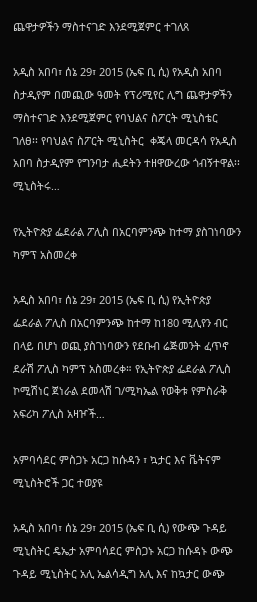ጨዋታዎችን ማስተናገድ እንደሚጀምር ተገለጸ

አዲስ አበባ፣ ሰኔ 29፣ 2015 (ኤፍ ቢ ሲ) የአዲስ አበባ ስታዲየም በመጪው ዓመት የፕሪሚየር ሊግ ጨዋታዎችን ማስተናገድ እንደሚጀምር የባህልና ስፖርት ሚኒስቴር ገለፀ፡፡ የባህልና ስፖርት ሚኒስትር  ቀጄላ መርዳሳ የአዲስ አበባ ስታዲየም የግንባታ ሒደትን ተዘዋውረው ጎብኝተዋል፡፡ ሚኒስትሩ…

የኢትዮጵያ ፌደራል ፖሊስ በአርባምንጭ ከተማ ያስገነባውን ካምፕ አስመረቀ

አዲስ አበባ፣ ሰኔ 29፣ 2015 (ኤፍ ቢ ሲ) የኢትዮጵያ ፌደራል ፖሊስ በአርባምንጭ ከተማ ከ180 ሚሊየን ብር በላይ በሆነ ወጪ ያስገነባውን የደቡብ ሬጅመንት ፈጥኖ ደራሽ ፖሊስ ካምፕ አስመረቀ። የኢትዮጵያ ፌደራል ፖሊስ ኮሚሽነር ጀነራል ደመላሽ ገ/ሚካኤል የወቅቱ የምስራቅ አፍሪካ ፖሊስ አዛዦች…

አምባሳደር ምስጋኑ አርጋ ከሱዳን ፣ ኳታር እና ቬትናም ሚኒስትሮች ጋር ተወያዩ

አዲስ አበባ፣ ሰኔ 29፣ 2015 (ኤፍ ቢ ሲ) የውጭ ጉዳይ ሚኒስትር ዴኤታ አምባሳደር ምስጋኑ አርጋ ከሱዳኑ ውጭ ጉዳይ ሚኒስትር አሊ ኤልሳዲግ አሊ እና ከኳታር ውጭ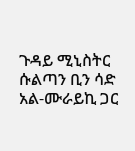ጉዳይ ሚኒስትር ሱልጣን ቢን ሳድ አል-ሙራይኪ ጋር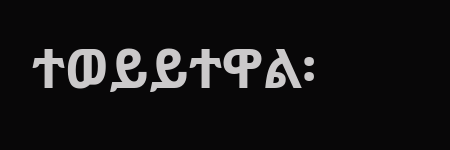ተወይይተዋል፡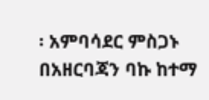፡ አምባሳደር ምስጋኑ በአዘርባጃን ባኩ ከተማ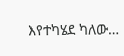እየተካሄደ ካለው…